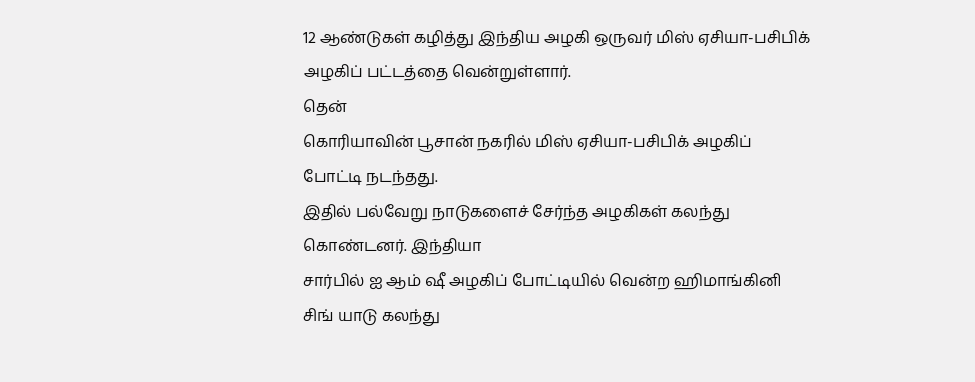12 ஆண்டுகள் கழித்து இந்திய அழகி ஒருவர் மிஸ் ஏசியா-பசிபிக் அழகிப் பட்டத்தை வென்றுள்ளார்.
தென்
கொரியாவின் பூசான் நகரில் மிஸ் ஏசியா-பசிபிக் அழகிப் போட்டி நடந்தது.
இதில் பல்வேறு நாடுகளைச் சேர்ந்த அழகிகள் கலந்து கொண்டனர். இந்தியா
சார்பில் ஐ ஆம் ஷீ அழகிப் போட்டியில் வென்ற ஹிமாங்கினி சிங் யாடு கலந்து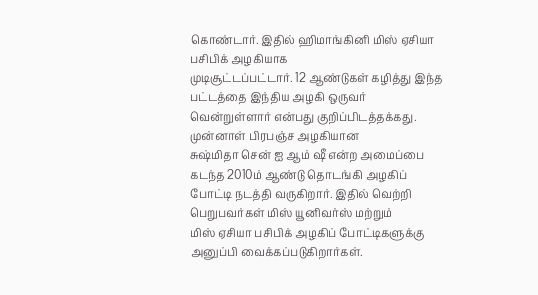கொண்டார். இதில் ஹிமாங்கினி மிஸ் ஏசியா பசிபிக் அழகியாக
முடிசூட்டப்பட்டார். 12 ஆண்டுகள் கழித்து இந்த பட்டத்தை இந்திய அழகி ஒருவர்
வென்றுள்ளார் என்பது குறிப்பிடத்தக்கது.
முன்னாள் பிரபஞ்ச அழகியான
சுஷ்மிதா சென் ஐ ஆம் ஷீ என்ற அமைப்பை கடந்த 2010ம் ஆண்டு தொடங்கி அழகிப்
போட்டி நடத்தி வருகிறார். இதில் வெற்றி பெறுபவர்கள் மிஸ் யூனிவர்ஸ் மற்றும்
மிஸ் ஏசியா பசிபிக் அழகிப் போட்டிகளுக்கு அனுப்பி வைக்கப்படுகிறார்கள்.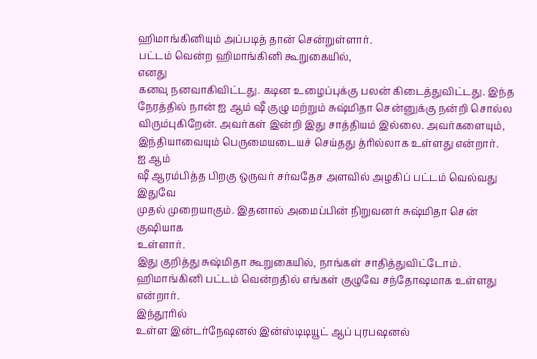ஹிமாங்கினியும் அப்படித் தான் சென்றுள்ளார்.
பட்டம் வென்ற ஹிமாங்கினி கூறுகையில்,
எனது
கனவு நனவாகிவிட்டது. கடின உழைப்புக்கு பலன் கிடைத்துவிட்டது. இந்த
நேரத்தில் நான் ஐ ஆம் ஷீ குழு மற்றும் சுஷ்மிதா சென்னுக்கு நன்றி சொல்ல
விரும்புகிறேன். அவர்கள் இன்றி இது சாத்தியம் இல்லை. அவர்களையும்,
இந்தியாவையும் பெருமையடையச் செய்தது த்ரில்லாக உள்ளது என்றார்.
ஐ ஆம்
ஷீ ஆரம்பித்த பிறகு ஒருவர் சர்வதேச அளவில் அழகிப் பட்டம் வெல்வது இதுவே
முதல் முறையாகும். இதனால் அமைப்பின் நிறுவனர் சுஷ்மிதா சென் குஷியாக
உள்ளார்.
இது குறித்து சுஷ்மிதா கூறுகையில், நாங்கள் சாதித்துவிட்டோம். ஹிமாங்கினி பட்டம் வென்றதில் எங்கள் குழுவே சந்தோஷமாக உள்ளது என்றார்.
இந்தூரில்
உள்ள இன்டர்நேஷனல் இன்ஸ்டிடியூட் ஆப் புரபஷனல்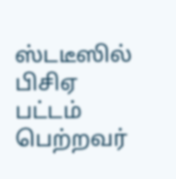ஸ்டடீஸில் பிசிஏ பட்டம்
பெற்றவர்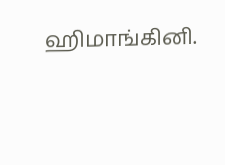ஹிமாங்கினி.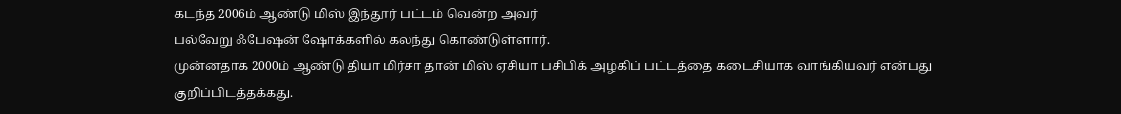கடந்த 2006ம் ஆண்டு மிஸ் இந்தூர் பட்டம் வென்ற அவர்
பல்வேறு ஃபேஷன் ஷோக்களில் கலந்து கொண்டுள்ளார்.
முன்னதாக 2000ம் ஆண்டு தியா மிர்சா தான் மிஸ் ஏசியா பசிபிக் அழகிப் பட்டத்தை கடைசியாக வாங்கியவர் என்பது குறிப்பிடத்தக்கது.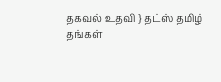தகவல் உதவி } தட்ஸ் தமிழ்
தங்கள்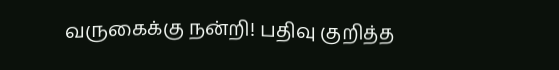வருகைக்கு நன்றி! பதிவு குறித்த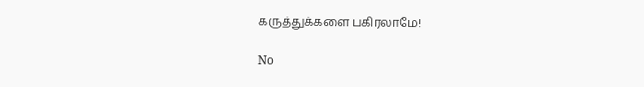கருத்துக்களை பகிரலாமே!

No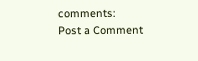comments:
Post a Comment